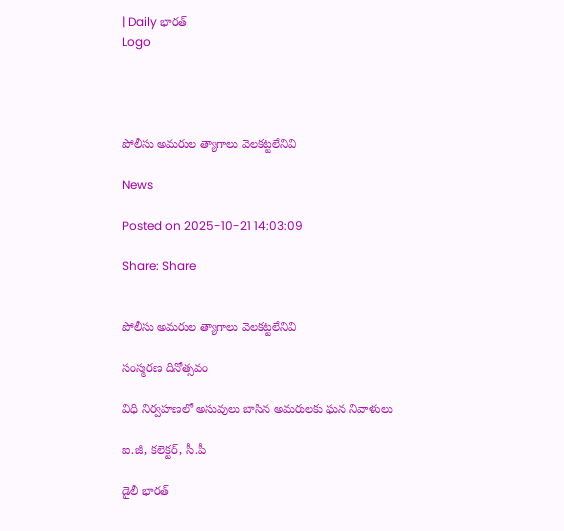| Daily భారత్
Logo




పోలీసు అమరుల త్యాగాలు వెలకట్టలేనివి

News

Posted on 2025-10-21 14:03:09

Share: Share


పోలీసు అమరుల త్యాగాలు వెలకట్టలేనివి

సంస్మరణ దినోత్సవం

విధి నిర్వహణలో అసువులు బాసిన అమరులకు ఘన నివాళులు

ఐ.జీ, కలెక్టర్, సీ.పీ

డైలీ భారత్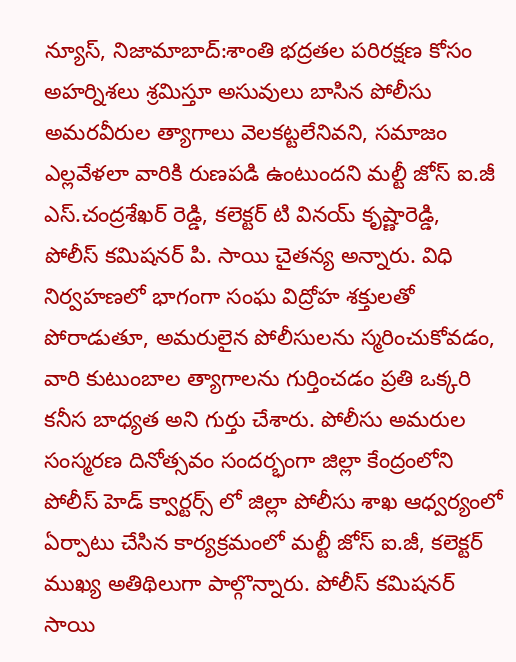న్యూస్, నిజామాబాద్:శాంతి భద్రతల పరిరక్షణ కోసం అహర్నిశలు శ్రమిస్తూ అసువులు బాసిన పోలీసు అమరవీరుల త్యాగాలు వెలకట్టలేనివని, సమాజం ఎల్లవేళలా వారికి రుణపడి ఉంటుందని మల్టీ జోస్ ఐ.జీ ఎస్.చంద్రశేఖర్ రెడ్డి, కలెక్టర్ టి వినయ్ కృష్ణారెడ్డి,  పోలీస్ కమిషనర్ పి. సాయి చైతన్య అన్నారు. విధి నిర్వహణలో భాగంగా సంఘ విద్రోహ శక్తులతో పోరాడుతూ, అమరులైన పోలీసులను స్మరించుకోవడం, వారి కుటుంబాల త్యాగాలను గుర్తించడం ప్రతి ఒక్కరి కనీస బాధ్యత అని గుర్తు చేశారు. పోలీసు అమరుల సంస్మరణ దినోత్సవం సందర్భంగా జిల్లా కేంద్రంలోని పోలీస్ హెడ్ క్వార్టర్స్ లో జిల్లా పోలీసు శాఖ ఆధ్వర్యంలో  ఏర్పాటు చేసిన కార్యక్రమంలో మల్టీ జోస్ ఐ.జీ, కలెక్టర్ ముఖ్య అతిథిలుగా పాల్గొన్నారు. పోలీస్ కమిషనర్ సాయి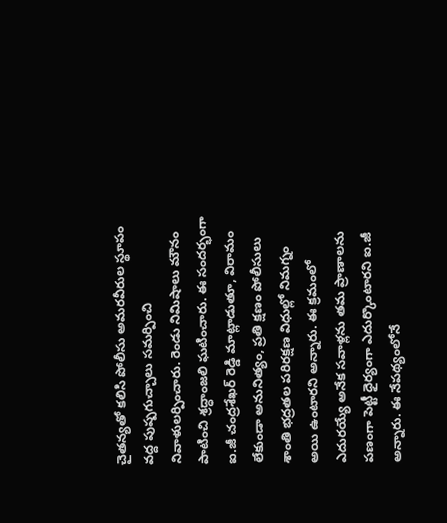చైతన్యతో కలిసి పోలీసు అమరవీరుల స్థూపం వద్ద పుష్పగుచ్చాలు సమర్పించి నివాళులర్పించారు. రెండు నిమిషాలు మౌనం పాటించి శ్రద్ధాంజలి ఘటించారు. ఈ సందర్భంగా ఐ.జీ చంద్రశేఖర్ రెడ్డి మాట్లాడుతూ, విరామం లేకుండా అనునిత్యం, ప్రతి క్షణం పోలీసులు శాంతి భద్రతల పరిరక్షణ విధుల్లో నిమగ్నం అయి ఉంటారని అన్నారు. ఈ క్రమంలో ఎదురయ్యే అనేక సవాళ్లను తమ ప్రాణాలను పణంగా పెట్టీ ధైర్యంగా ఎదుర్కొంటారని ఐ.జీ అన్నారు. ఈ నేపథ్యంలోనే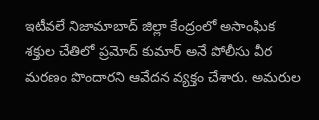ఇటీవలే నిజామాబాద్ జిల్లా కేంద్రంలో అసాంఘిక శక్తుల చేతిలో ప్రమోద్ కుమార్ అనే పోలీసు వీర మరణం పొందారని ఆవేదన వ్యక్తం చేశారు. అమరుల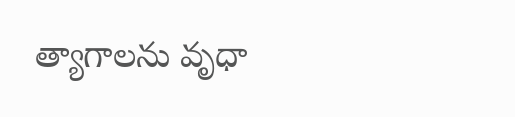త్యాగాలను వృధా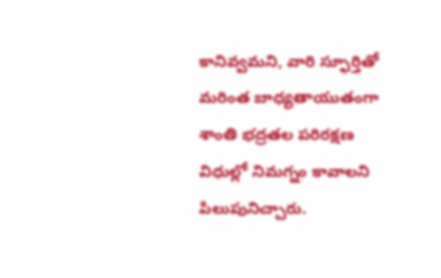కానివ్వమని, వారి స్ఫూర్తితో మరింత బాధ్యతాయుతంగా శాంతి భద్రతల పరిరక్షణ విధుల్లో నిమగ్నం కావాలని పిలుపునిచ్చారు.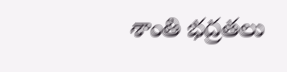శాంతి భద్రతలు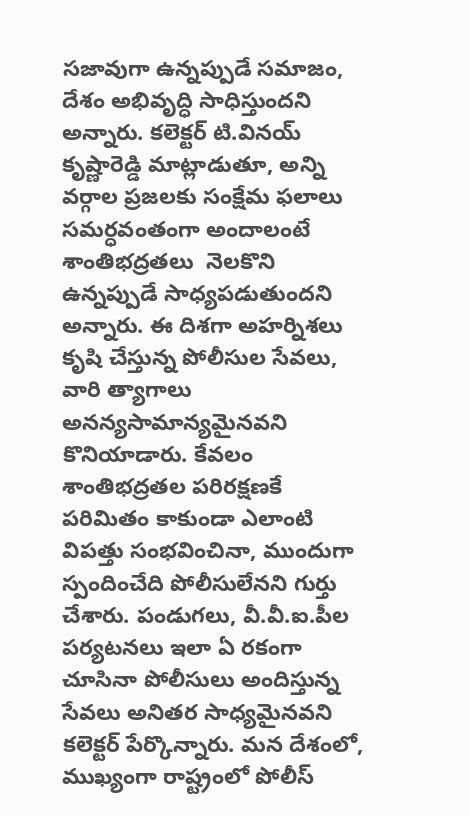సజావుగా ఉన్నప్పుడే సమాజం, దేశం అభివృద్ధి సాధిస్తుందని అన్నారు. కలెక్టర్ టి.వినయ్ కృష్ణారెడ్డి మాట్లాడుతూ, అన్ని వర్గాల ప్రజలకు సంక్షేమ ఫలాలు సమర్ధవంతంగా అందాలంటే శాంతిభద్రతలు  నెలకొని ఉన్నప్పుడే సాధ్యపడుతుందని అన్నారు. ఈ దిశగా అహర్నిశలు కృషి చేస్తున్న పోలీసుల సేవలు, వారి త్యాగాలు అనన్యసామాన్యమైనవని కొనియాడారు. కేవలం శాంతిభద్రతల పరిరక్షణకే పరిమితం కాకుండా ఎలాంటి విపత్తు సంభవించినా, ముందుగా స్పందించేది పోలీసులేనని గుర్తు చేశారు. పండుగలు, వీ.వీ.ఐ.పీల పర్యటనలు ఇలా ఏ రకంగా చూసినా పోలీసులు అందిస్తున్న సేవలు అనితర సాధ్యమైనవని కలెక్టర్ పేర్కొన్నారు. మన దేశంలో, ముఖ్యంగా రాష్ట్రంలో పోలీస్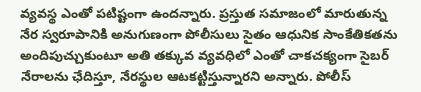వ్యవస్థ ఎంతో పటిష్టంగా ఉందన్నారు. ప్రస్తుత సమాజంలో మారుతున్న నేర స్వరూపానికి అనుగుణంగా పోలీసులు సైతం ఆధునిక సాంకేతికతను అందిపుచ్చుకుంటూ అతి తక్కువ వ్యవధిలో ఎంతో చాకచక్యంగా సైబర్ నేరాలను ఛేదిస్తూ, నేరస్థుల ఆటకట్టిస్తున్నారని అన్నారు. పోలీస్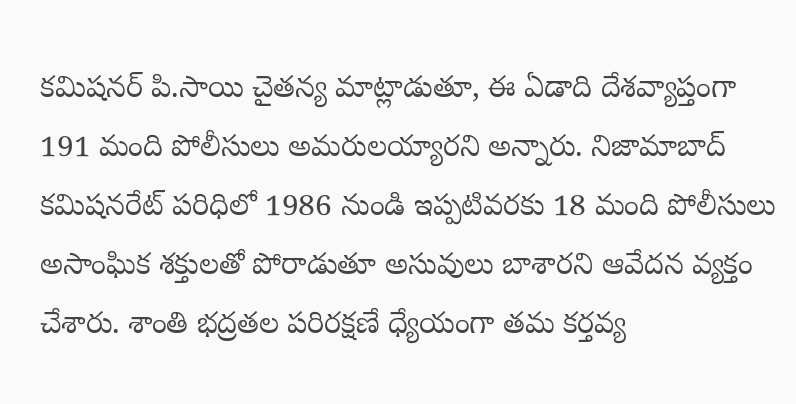కమిషనర్ పి.సాయి చైతన్య మాట్లాడుతూ, ఈ ఏడాది దేశవ్యాప్తంగా 191 మంది పోలీసులు అమరులయ్యారని అన్నారు. నిజామాబాద్ కమిషనరేట్ పరిధిలో 1986 నుండి ఇప్పటివరకు 18 మంది పోలీసులు అసాంఘిక శక్తులతో పోరాడుతూ అసువులు బాశారని ఆవేదన వ్యక్తం చేశారు. శాంతి భద్రతల పరిరక్షణే ధ్యేయంగా తమ కర్తవ్య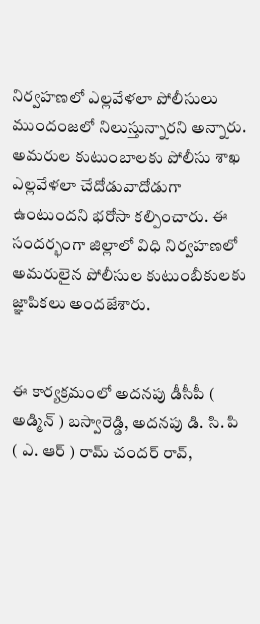నిర్వహణలో ఎల్లవేళలా పోలీసులు ముందంజలో నిలుస్తున్నారని అన్నారు. అమరుల కుటుంబాలకు పోలీసు శాఖ ఎల్లవేళలా చేదోడువాదోడుగా ఉంటుందని భరోసా కల్పించారు. ఈ సందర్భంగా జిల్లాలో విధి నిర్వహణలో  అమరులైన పోలీసుల కుటుంబీకులకు జ్ఞాపికలు అందజేశారు.


ఈ కార్యక్రమంలో అదనపు డీసీపీ ( అడ్మిన్ ) బస్వారెడ్డి, అదనపు డి. సి. పి ( ఎ. ఆర్ ) రామ్ చందర్ రావ్,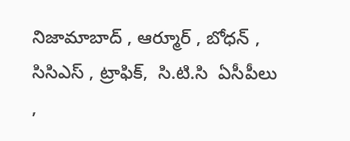నిజామాబాద్ , ఆర్మూర్ , బోధన్ ,  సిసిఎస్ , ట్రాఫిక్,  సి.టి.సి  ఏసీపీలు ,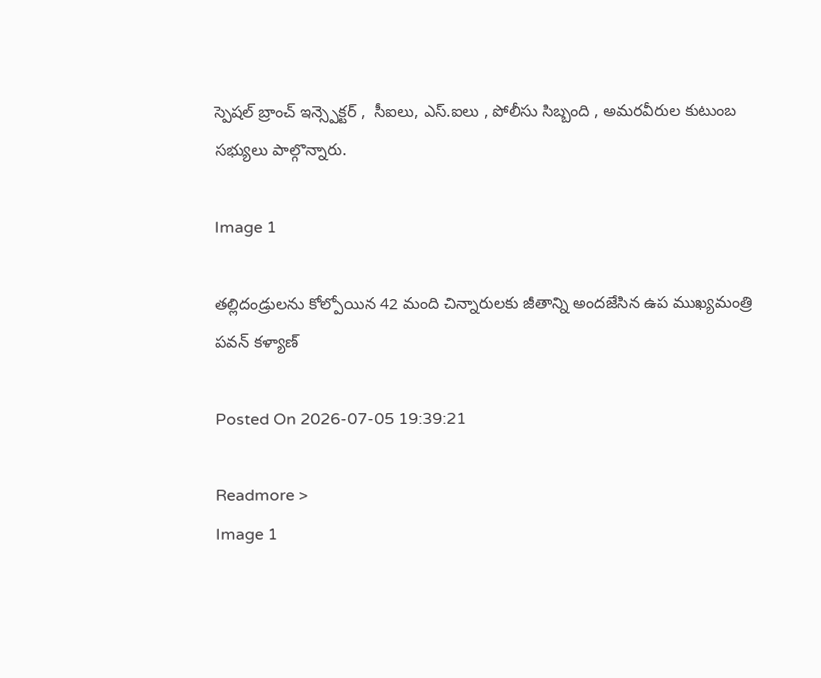స్పెషల్ బ్రాంచ్ ఇన్స్పెక్టర్ ,  సీఐలు, ఎస్.ఐలు , పోలీసు సిబ్బంది , అమరవీరుల కుటుంబ సభ్యులు పాల్గొన్నారు.

Image 1

తల్లిదండ్రులను కోల్పోయిన 42 మంది చిన్నారులకు జీతాన్ని అందజేసిన ఉప ముఖ్యమంత్రి పవన్ కళ్యాణ్

Posted On 2026-07-05 19:39:21

Readmore >
Image 1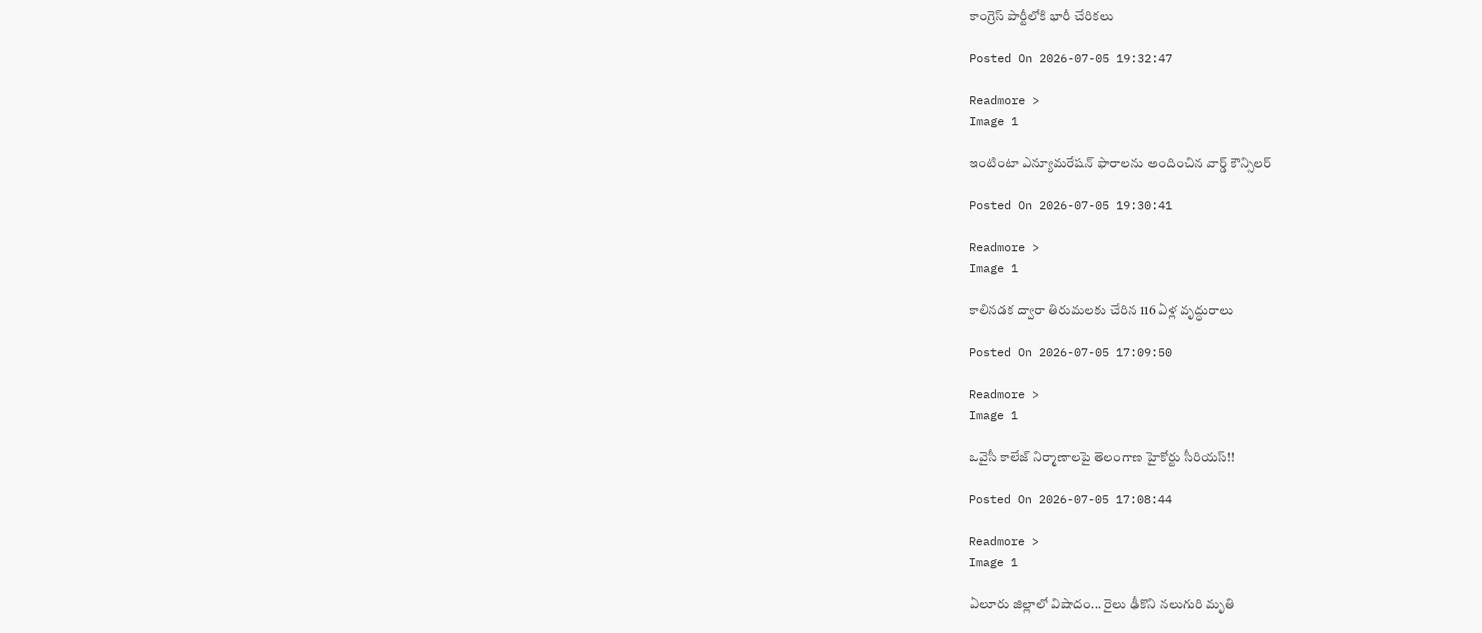కాంగ్రెస్ పార్టీలోకి భారీ చేరికలు

Posted On 2026-07-05 19:32:47

Readmore >
Image 1

ఇంటింటా ఎన్యూమరేషన్ ఫారాలను అందించిన వార్డ్ కౌన్సిలర్

Posted On 2026-07-05 19:30:41

Readmore >
Image 1

కాలినడక ద్వారా తిరుమలకు చేరిన 116 ఏళ్ల వృద్ధురాలు

Posted On 2026-07-05 17:09:50

Readmore >
Image 1

ఒవైసీ కాలేజ్ నిర్మాణాలపై తెలంగాణ హైకోర్టు సీరియస్!!

Posted On 2026-07-05 17:08:44

Readmore >
Image 1

ఏలూరు జిల్లాలో విషాదం... రైలు ఢీకొని నలుగురి మృతి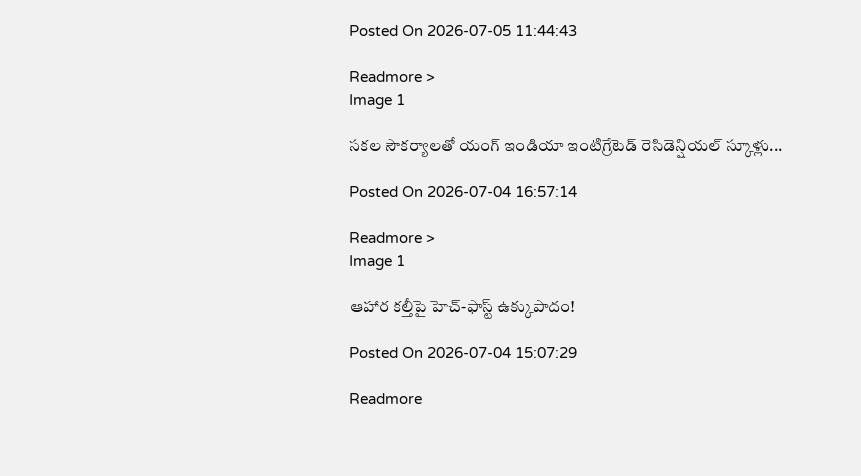Posted On 2026-07-05 11:44:43

Readmore >
Image 1

సకల సౌకర్యాలతో యంగ్ ఇండియా ఇంటిగ్రేటెడ్ రెసిడెన్షియల్ స్కూళ్లు...

Posted On 2026-07-04 16:57:14

Readmore >
Image 1

ఆహార కల్తీపై హెచ్‌-ఫాస్ట్‌ ఉక్కుపాదం!

Posted On 2026-07-04 15:07:29

Readmore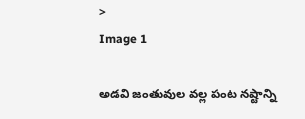>
Image 1

అడవి జంతువుల వల్ల పంట నష్టాన్ని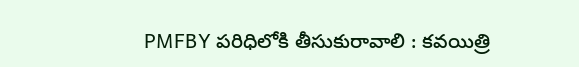PMFBY పరిధిలోకి తీసుకురావాలి : కవయిత్రి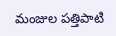మంజుల పత్తిపాటి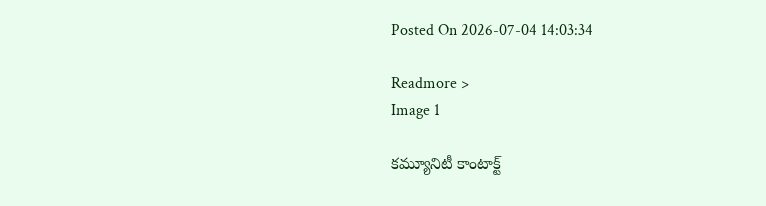Posted On 2026-07-04 14:03:34

Readmore >
Image 1

కమ్యూనిటీ కాంటాక్ట్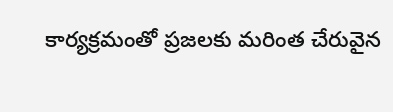కార్యక్రమంతో ప్రజలకు మరింత చేరువైన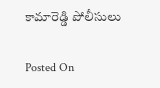కామారెడ్డి పోలీసులు

Posted On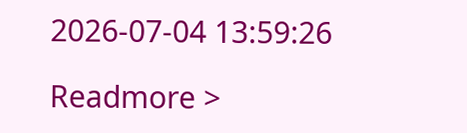2026-07-04 13:59:26

Readmore >